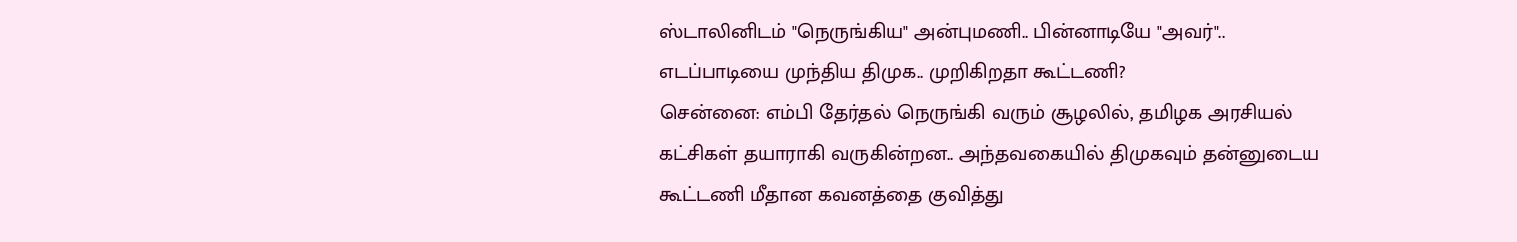ஸ்டாலினிடம் "நெருங்கிய" அன்புமணி.. பின்னாடியே "அவர்".. எடப்பாடியை முந்திய திமுக.. முறிகிறதா கூட்டணி?
சென்னை: எம்பி தேர்தல் நெருங்கி வரும் சூழலில், தமிழக அரசியல் கட்சிகள் தயாராகி வருகின்றன.. அந்தவகையில் திமுகவும் தன்னுடைய கூட்டணி மீதான கவனத்தை குவித்து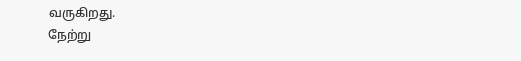வருகிறது.
நேற்று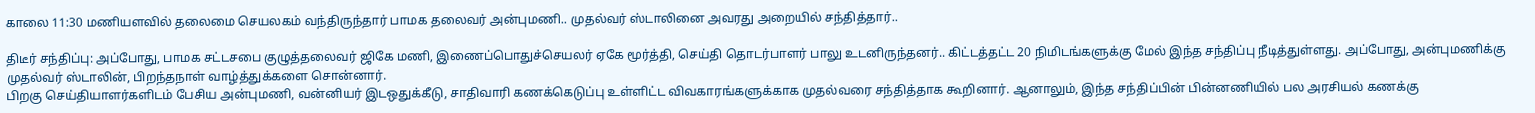காலை 11:30 மணியளவில் தலைமை செயலகம் வந்திருந்தார் பாமக தலைவர் அன்புமணி.. முதல்வர் ஸ்டாலினை அவரது அறையில் சந்தித்தார்..

திடீர் சந்திப்பு: அப்போது, பாமக சட்டசபை குழுத்தலைவர் ஜிகே மணி, இணைப்பொதுச்செயலர் ஏகே மூர்த்தி, செய்தி தொடர்பாளர் பாலு உடனிருந்தனர்.. கிட்டத்தட்ட 20 நிமிடங்களுக்கு மேல் இந்த சந்திப்பு நீடித்துள்ளது. அப்போது, அன்புமணிக்கு முதல்வர் ஸ்டாலின், பிறந்தநாள் வாழ்த்துக்களை சொன்னார்.
பிறகு செய்தியாளர்களிடம் பேசிய அன்புமணி, வன்னியர் இடஒதுக்கீடு, சாதிவாரி கணக்கெடுப்பு உள்ளிட்ட விவகாரங்களுக்காக முதல்வரை சந்தித்தாக கூறினார். ஆனாலும், இந்த சந்திப்பின் பின்னணியில் பல அரசியல் கணக்கு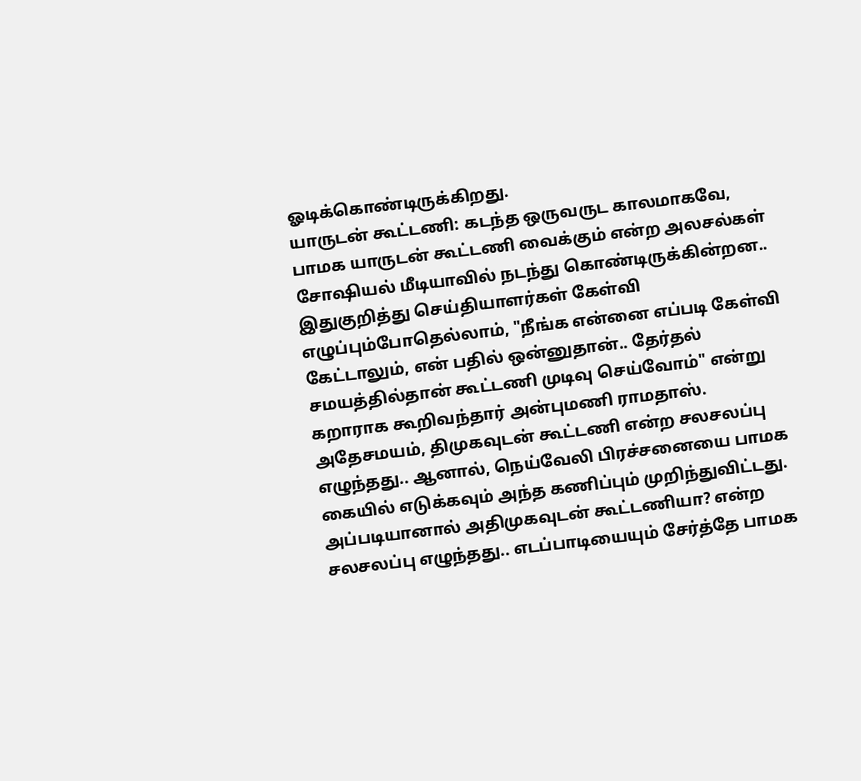ஓடிக்கொண்டிருக்கிறது.
யாருடன் கூட்டணி: கடந்த ஒருவருட காலமாகவே, பாமக யாருடன் கூட்டணி வைக்கும் என்ற அலசல்கள் சோஷியல் மீடியாவில் நடந்து கொண்டிருக்கின்றன.. இதுகுறித்து செய்தியாளர்கள் கேள்வி எழுப்பும்போதெல்லாம், "நீங்க என்னை எப்படி கேள்வி கேட்டாலும், என் பதில் ஒன்னுதான்.. தேர்தல் சமயத்தில்தான் கூட்டணி முடிவு செய்வோம்" என்று கறாராக கூறிவந்தார் அன்புமணி ராமதாஸ்.
அதேசமயம், திமுகவுடன் கூட்டணி என்ற சலசலப்பு எழுந்தது.. ஆனால், நெய்வேலி பிரச்சனையை பாமக கையில் எடுக்கவும் அந்த கணிப்பும் முறிந்துவிட்டது. அப்படியானால் அதிமுகவுடன் கூட்டணியா? என்ற சலசலப்பு எழுந்தது.. எடப்பாடியையும் சேர்த்தே பாமக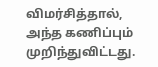விமர்சித்தால், அந்த கணிப்பும் முறிந்துவிட்டது.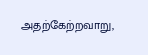அதற்கேற்றவாறு,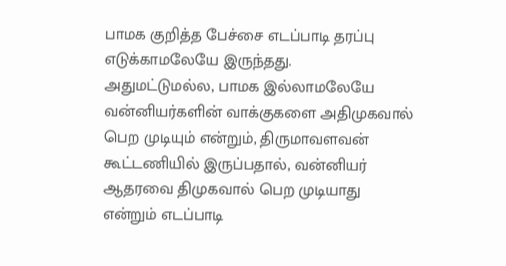பாமக குறித்த பேச்சை எடப்பாடி தரப்பு எடுக்காமலேயே இருந்தது.
அதுமட்டுமல்ல, பாமக இல்லாமலேயே வன்னியர்களின் வாக்குகளை அதிமுகவால் பெற முடியும் என்றும், திருமாவளவன் கூட்டணியில் இருப்பதால், வன்னியர் ஆதரவை திமுகவால் பெற முடியாது என்றும் எடப்பாடி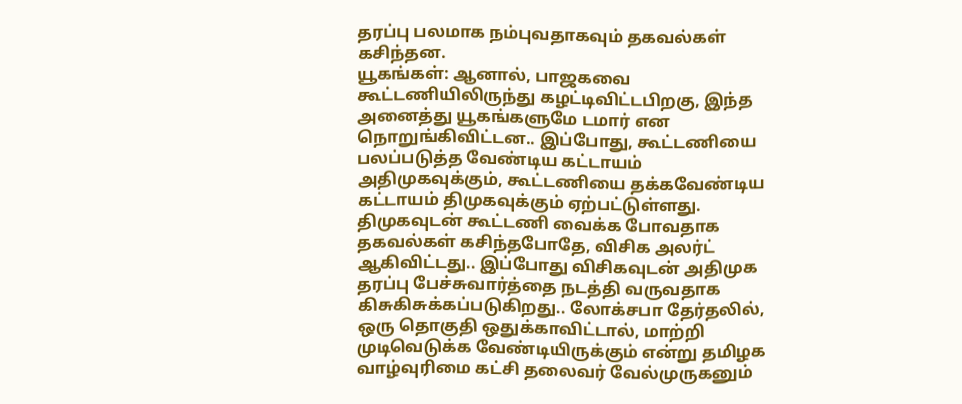தரப்பு பலமாக நம்புவதாகவும் தகவல்கள் கசிந்தன.
யூகங்கள்: ஆனால், பாஜகவை கூட்டணியிலிருந்து கழட்டிவிட்டபிறகு, இந்த அனைத்து யூகங்களுமே டமார் என நொறுங்கிவிட்டன.. இப்போது, கூட்டணியை பலப்படுத்த வேண்டிய கட்டாயம் அதிமுகவுக்கும், கூட்டணியை தக்கவேண்டிய கட்டாயம் திமுகவுக்கும் ஏற்பட்டுள்ளது.
திமுகவுடன் கூட்டணி வைக்க போவதாக தகவல்கள் கசிந்தபோதே, விசிக அலர்ட் ஆகிவிட்டது.. இப்போது விசிகவுடன் அதிமுக தரப்பு பேச்சுவார்த்தை நடத்தி வருவதாக கிசுகிசுக்கப்படுகிறது.. லோக்சபா தேர்தலில், ஒரு தொகுதி ஒதுக்காவிட்டால், மாற்றி முடிவெடுக்க வேண்டியிருக்கும் என்று தமிழக வாழ்வுரிமை கட்சி தலைவர் வேல்முருகனும்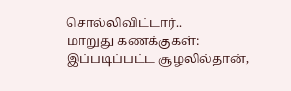சொல்லிவிட்டார்..
மாறுது கணக்குகள்: இப்படிப்பட்ட சூழலில்தான்,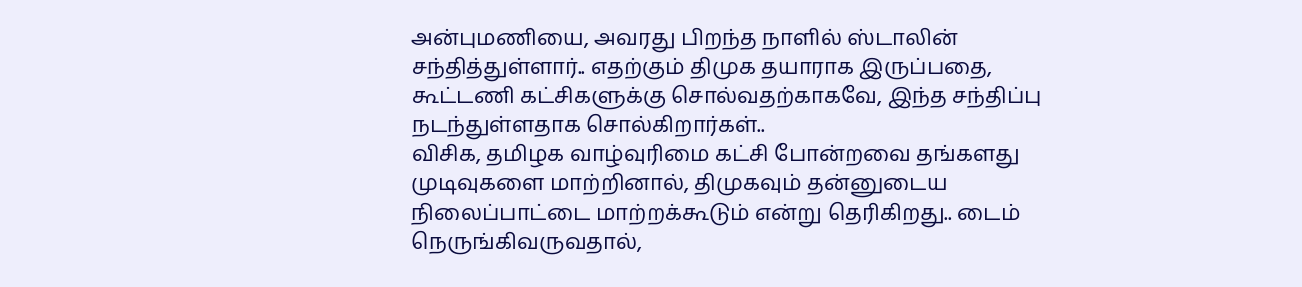அன்புமணியை, அவரது பிறந்த நாளில் ஸ்டாலின் சந்தித்துள்ளார்.. எதற்கும் திமுக தயாராக இருப்பதை, கூட்டணி கட்சிகளுக்கு சொல்வதற்காகவே, இந்த சந்திப்பு நடந்துள்ளதாக சொல்கிறார்கள்..
விசிக, தமிழக வாழ்வுரிமை கட்சி போன்றவை தங்களது முடிவுகளை மாற்றினால், திமுகவும் தன்னுடைய நிலைப்பாட்டை மாற்றக்கூடும் என்று தெரிகிறது.. டைம் நெருங்கிவருவதால்,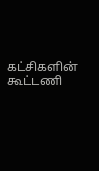கட்சிகளின் கூட்டணி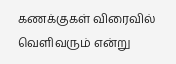கணக்குகள் விரைவில் வெளிவரும் என்று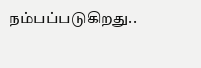நம்பப்படுகிறது..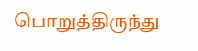பொறுத்திருந்து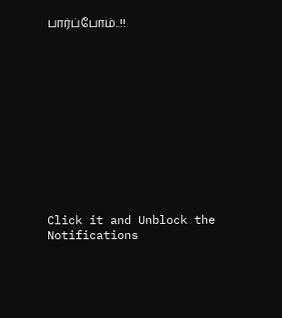பார்ப்போம்..!!












Click it and Unblock the Notifications